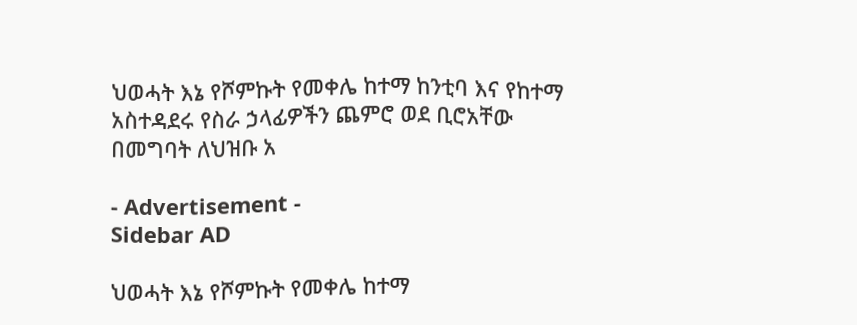ህወሓት እኔ የሾምኩት የመቀሌ ከተማ ከንቲባ እና የከተማ አስተዳደሩ የስራ ኃላፊዎችን ጨምሮ ወደ ቢሮአቸው በመግባት ለህዝቡ አ

- Advertisement -
Sidebar AD

ህወሓት እኔ የሾምኩት የመቀሌ ከተማ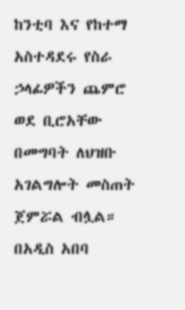ከንቲባ እና የከተማ አስተዳደሩ የስራ ኃላፊዎችን ጨምሮ ወደ ቢሮአቸው በመግባት ለህዝቡ አገልግሎት መስጠት ጀምሯል ብሏል። በአዲስ አበባ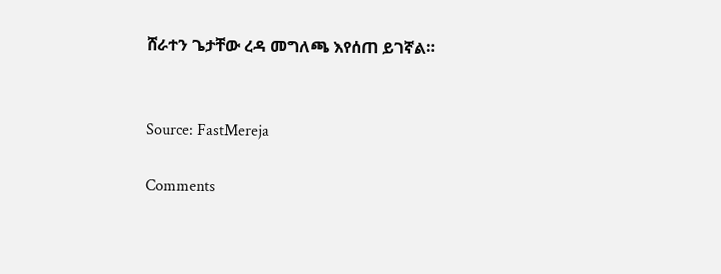ሸራተን ጌታቸው ረዳ መግለጫ እየሰጠ ይገኛል።


Source: FastMereja

Comments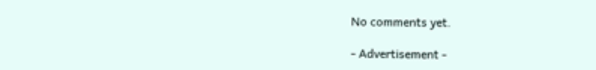No comments yet.

- Advertisement -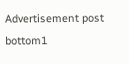Advertisement post bottom1